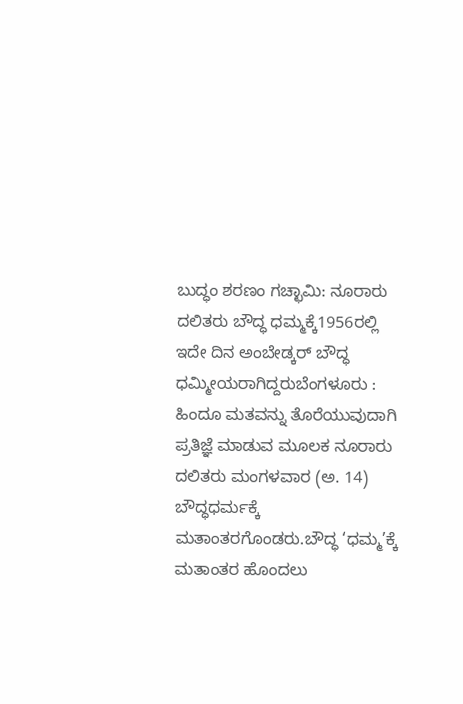ಬುದ್ಧಂ ಶರಣಂ ಗಚ್ಛಾಮಿ: ನೂರಾರು ದಲಿತರು ಬೌದ್ಧ ಧಮ್ಮಕ್ಕೆ1956ರಲ್ಲಿ ಇದೇ ದಿನ ಅಂಬೇಡ್ಕರ್ ಬೌದ್ಧ ಧಮ್ಮೀಯರಾಗಿದ್ದರುಬೆಂಗಳೂರು : ಹಿಂದೂ ಮತವನ್ನು ತೊರೆಯುವುದಾಗಿ ಪ್ರತಿಜ್ಞೆ ಮಾಡುವ ಮೂಲಕ ನೂರಾರು ದಲಿತರು ಮಂಗಳವಾರ (ಅ. 14) ಬೌದ್ಧಧರ್ಮಕ್ಕೆ ಮತಾಂತರಗೊಂಡರು.ಬೌದ್ಧ ‘ಧಮ್ಮ’ಕ್ಕೆ ಮತಾಂತರ ಹೊಂದಲು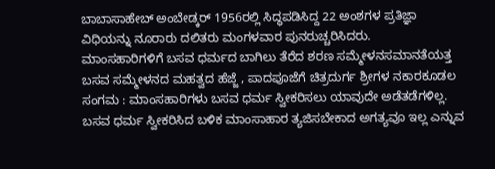ಬಾಬಾಸಾಹೇಬ್ ಅಂಬೇಡ್ಕರ್ 1956ರಲ್ಲಿ ಸಿದ್ಧಪಡಿಸಿದ್ದ 22 ಅಂಶಗಳ ಪ್ರತಿಜ್ಞಾ ವಿಧಿಯನ್ನು ನೂರಾರು ದಲಿತರು ಮಂಗಳವಾರ ಪುನರುಚ್ಚರಿಸಿದರು.
ಮಾಂಸಹಾರಿಗಳಿಗೆ ಬಸವ ಧರ್ಮದ ಬಾಗಿಲು ತೆರೆದ ಶರಣ ಸಮ್ಮೇಳನಸಮಾನತೆಯತ್ತ ಬಸವ ಸಮ್ಮೇಳನದ ಮಹತ್ವದ ಹೆಜ್ಜೆ , ಪಾದಪೂಜೆಗೆ ಚಿತ್ರದುರ್ಗ ಶ್ರೀಗಳ ನಕಾರಕೂಡಲ ಸಂಗಮ : ಮಾಂಸಹಾರಿಗಳು ಬಸವ ಧರ್ಮ ಸ್ವೀಕರಿಸಲು ಯಾವುದೇ ಅಡೆತಡೆಗಳಿಲ್ಲ. ಬಸವ ಧರ್ಮ ಸ್ವೀಕರಿಸಿದ ಬಳಿಕ ಮಾಂಸಾಹಾರ ತ್ಯಜಿಸಬೇಕಾದ ಅಗತ್ಯವೂ ಇಲ್ಲ ಎನ್ನುವ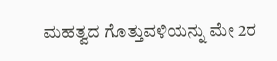ಮಹತ್ವದ ಗೊತ್ತುವಳಿಯನ್ನು ಮೇ 2ರ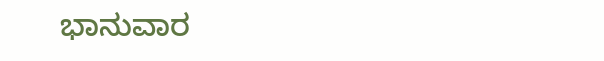ಭಾನುವಾರ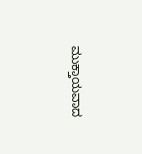ಮುಕ್ತಾಯವಾದ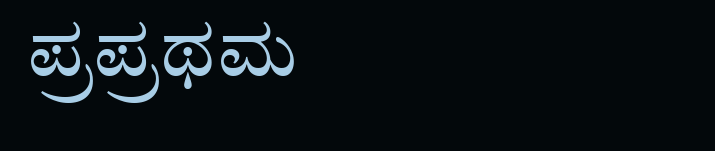ಪ್ರಪ್ರಥಮ